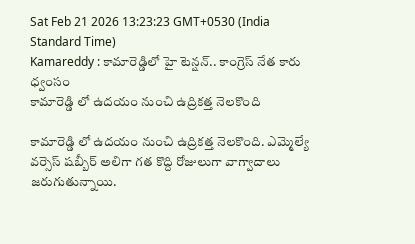Sat Feb 21 2026 13:23:23 GMT+0530 (India Standard Time)
Kamareddy : కామారెడ్డిలో హై టెన్షన్.. కాంగ్రెస్ నేత కారు ధ్వంసం
కామారెడ్డి లో ఉదయం నుంచి ఉద్రికత్త నెలకొంది

కామారెడ్డి లో ఉదయం నుంచి ఉద్రికత్త నెలకొంది. ఎమ్మెల్యే వర్సెస్ షబ్బీర్ అలిగా గత కొద్ది రోజులుగా వాగ్వాదాలు జరుగుతున్నాయి.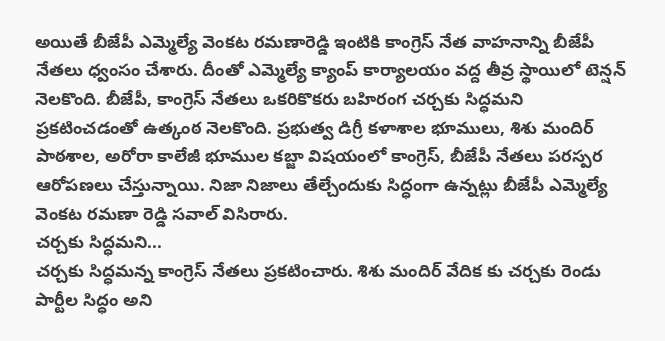అయితే బీజేపీ ఎమ్మెల్యే వెంకట రమణారెడ్డి ఇంటికి కాంగ్రెస్ నేత వాహనాన్ని బీజేపీ నేతలు ధ్వంసం చేశారు. దీంతో ఎమ్మెల్యే క్యాంప్ కార్యాలయం వద్ద తీవ్ర స్థాయిలో టెన్షన్ నెలకొంది. బీజేపీ, కాంగ్రెస్ నేతలు ఒకరికొకరు బహిరంగ చర్చకు సిద్ధమని ప్రకటించడంతో ఉత్కంఠ నెలకొంది. ప్రభుత్వ డిగ్రీ కళాశాల భూములు, శిశు మందిర్ పాఠశాల, అరోరా కాలేజీ భూముల కబ్జా విషయంలో కాంగ్రెస్, బీజేపీ నేతలు పరస్పర ఆరోపణలు చేస్తున్నాయి. నిజా నిజాలు తేల్చేందుకు సిద్ధంగా ఉన్నట్లు బీజేపీ ఎమ్మెల్యే వెంకట రమణా రెడ్డి సవాల్ విసిరారు.
చర్చకు సిద్ధమని...
చర్చకు సిద్ధమన్న కాంగ్రెస్ నేతలు ప్రకటించారు. శిశు మందిర్ వేదిక కు చర్చకు రెండు పార్టీల సిద్ధం అని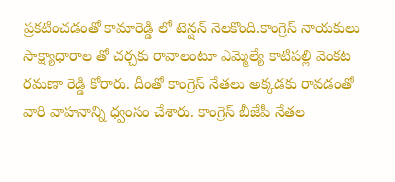ప్రకటించడంతో కామారెడ్డి లో టెన్షన్ నెలకొంది.కాంగ్రెస్ నాయకులు సాక్ష్యాధారాల తో చర్చకు రావాలంటూ ఎమ్మెల్యే కాటిపల్లి వెంకట రమణా రెడ్డి కోరారు. దీంతో కాంగ్రెస్ నేతలు అక్కడకు రావడంతో వారి వాహనాన్ని ధ్వంసం చేశారు. కాంగ్రెస్ బీజేపీ నేతల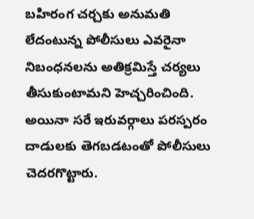బహిరంగ చర్చకు అనుమతి లేదంటున్న పోలీసులు ఎవరైనా నిబంధనలను అతిక్రమిస్తే చర్యలు తీసుకుంటామని హెచ్చరించింది. అయినా సరే ఇరువర్గాలు పరస్పరం దాడులకు తెగబడటంతో పోలీసులు చెదరగొట్టారు.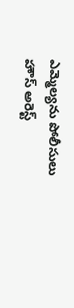ఎమ్మెల్యను పోలీసులు హౌస్ అరెస్ట్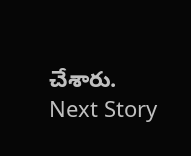చేశారు.
Next Story